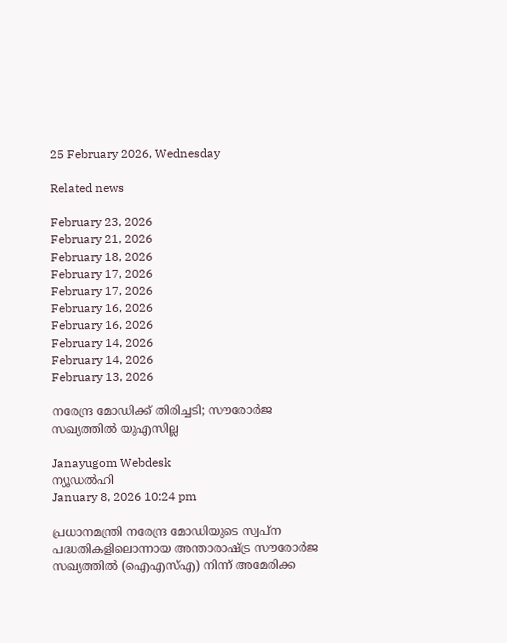25 February 2026, Wednesday

Related news

February 23, 2026
February 21, 2026
February 18, 2026
February 17, 2026
February 17, 2026
February 16, 2026
February 16, 2026
February 14, 2026
February 14, 2026
February 13, 2026

നരേന്ദ്ര മോഡിക്ക് തിരിച്ചടി; സൗരോർജ സഖ്യത്തിൽ യുഎസില്ല

Janayugom Webdesk
ന്യൂഡല്‍ഹി
January 8, 2026 10:24 pm

പ്രധാനമന്ത്രി നരേന്ദ്ര മോഡിയുടെ സ്വപ്ന പദ്ധതികളിലൊന്നായ അന്താരാഷ്ട്ര സൗരോർജ സഖ്യത്തിൽ (ഐഎസ്എ) നിന്ന് അമേരിക്ക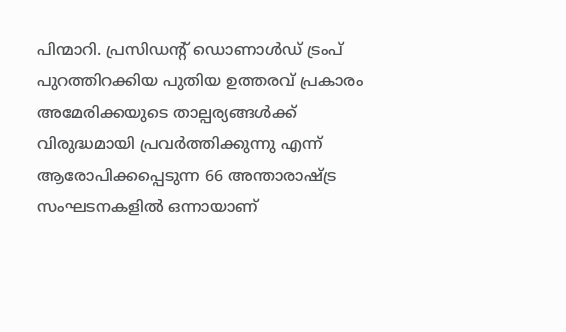പിന്മാറി. പ്രസിഡന്റ് ഡൊണാൾഡ് ട്രംപ് പുറത്തിറക്കിയ പുതിയ ഉത്തരവ് പ്രകാരം അമേരിക്കയുടെ താല്പര്യങ്ങൾക്ക് വിരുദ്ധമായി പ്രവർത്തിക്കുന്നു എന്ന് ആരോപിക്കപ്പെടുന്ന 66 അന്താരാഷ്ട്ര സംഘടനകളിൽ ഒന്നായാണ്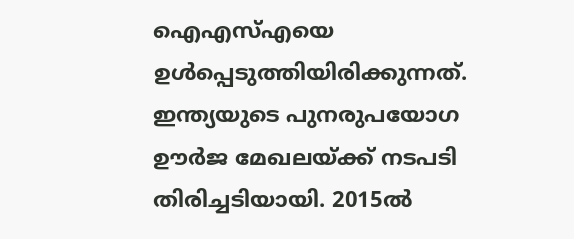ഐഎസ്എയെ ഉൾപ്പെടുത്തിയിരിക്കുന്നത്. ഇന്ത്യയുടെ പുനരുപയോഗ ഊര്‍ജ മേഖലയ്ക്ക് നടപടി തിരിച്ചടിയായി. 2015ൽ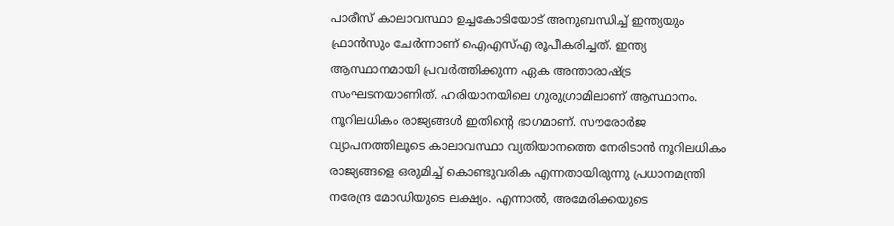പാരീസ് കാലാവസ്ഥാ ഉച്ചകോടിയോട് അനുബന്ധിച്ച് ഇന്ത്യയും ഫ്രാൻസും ചേർന്നാണ് ഐഎസ്എ രൂപീകരിച്ചത്. ഇന്ത്യ ആസ്ഥാനമായി പ്രവർത്തിക്കുന്ന ഏക അന്താരാഷ്ട്ര സംഘടനയാണിത്. ഹരിയാനയിലെ ഗുരുഗ്രാമിലാണ് ആസ്ഥാനം. നൂറിലധികം രാജ്യങ്ങള്‍ ഇതിന്റെ ഭാഗമാണ്. സൗരോർജ വ്യാപനത്തിലൂടെ കാലാവസ്ഥാ വ്യതിയാനത്തെ നേരിടാൻ നൂറിലധികം രാജ്യങ്ങളെ ഒരുമിച്ച് കൊണ്ടുവരിക എന്നതായിരുന്നു പ്രധാനമന്ത്രി നരേന്ദ്ര മോഡിയുടെ ലക്ഷ്യം. എന്നാൽ, അമേരിക്കയുടെ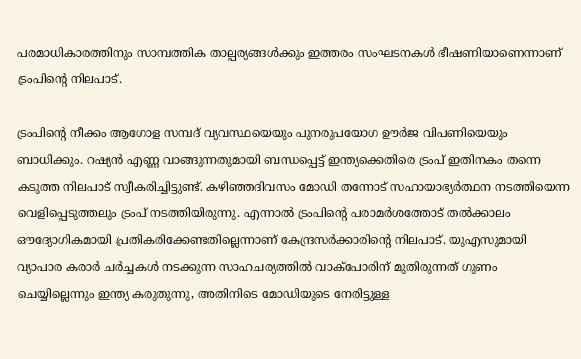പരമാധികാരത്തിനും സാമ്പത്തിക താല്പര്യങ്ങൾക്കും ഇത്തരം സംഘടനകൾ ഭീഷണിയാണെന്നാണ് ട്രംപിന്റെ നിലപാട്.

ട്രംപിന്റെ നീക്കം ആഗോള സമ്പദ് വ്യവസ്ഥയെയും പുനരുപയോഗ ഊര്‍ജ വിപണിയെയും ബാധിക്കും. റഷ്യൻ എണ്ണ വാങ്ങുന്നതുമായി ബന്ധപ്പെട്ട് ഇന്ത്യക്കെതിരെ ട്രംപ് ഇതിനകം തന്നെ കടുത്ത നിലപാട് സ്വീകരിച്ചിട്ടുണ്ട്. കഴിഞ്ഞദിവസം മോഡി തന്നോട് സഹായാഭ്യര്‍ത്ഥന നടത്തിയെന്ന വെളിപ്പെടുത്തലും ട്രംപ് നടത്തിയിരുന്നു. എന്നാൽ ട്രംപിന്റെ പരാമർശത്തോട് തല്‍ക്കാലം ഔദ്യോഗികമായി പ്രതികരിക്കേണ്ടതില്ലെന്നാണ് കേന്ദ്രസർക്കാരിന്റെ നിലപാട്. യുഎസുമായി വ്യാപാര കരാർ ചർച്ചകൾ നടക്കുന്ന സാഹചര്യത്തിൽ വാക്‌പോരിന് മുതിരുന്നത് ഗുണം ചെയ്യില്ലെന്നും ഇന്ത്യ കരുതുന്നു, അതിനിടെ മോഡിയുടെ നേരിട്ടുള്ള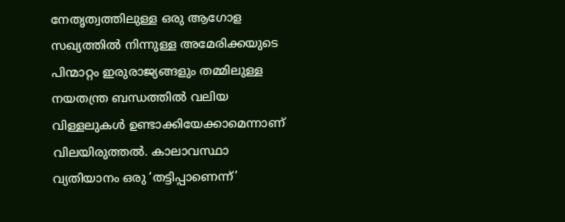നേതൃത്വത്തിലുള്ള ഒരു ആഗോള സഖ്യത്തിൽ നിന്നുള്ള അമേരിക്കയുടെ പിന്മാറ്റം ഇരുരാജ്യങ്ങളും തമ്മിലുള്ള നയതന്ത്ര ബന്ധത്തിൽ വലിയ വിള്ളലുകൾ ഉണ്ടാക്കിയേക്കാമെന്നാണ് വിലയിരുത്തല്‍. കാലാവസ്ഥാ വ്യതിയാനം ഒരു ‘തട്ടിപ്പാണെന്ന്’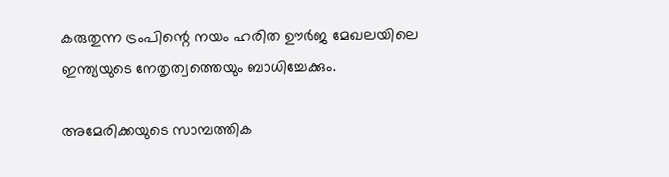കരുതുന്ന ട്രംപിന്റെ നയം ഹരിത ഊർജ മേഖലയിലെ ഇന്ത്യയുടെ നേതൃത്വത്തെയും ബാധിച്ചേക്കും.

അമേരിക്കയുടെ സാമ്പത്തിക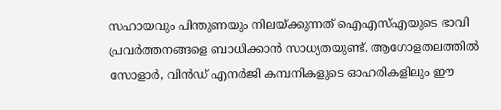സഹായവും പിന്തുണയും നിലയ്ക്കുന്നത് ഐഎസ്എയുടെ ഭാവി പ്രവർത്തനങ്ങളെ ബാധിക്കാൻ സാധ്യതയുണ്ട്. ആഗോളതലത്തില്‍ സോളാര്‍, വിന്‍ഡ് എനര്‍ജി കമ്പനികളുടെ ഓഹരികളിലും ഈ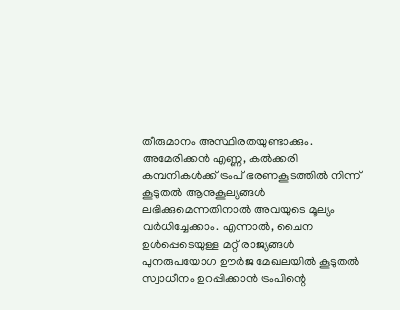തീരുമാനം അസ്ഥിരതയുണ്ടാക്കും. അമേരിക്കന്‍ എണ്ണ, കല്‍ക്കരി കമ്പനികള്‍ക്ക് ട്രംപ് ഭരണകൂടത്തില്‍ നിന്ന് കൂടുതല്‍ ആനുകൂല്യങ്ങള്‍ ലഭിക്കുമെന്നതിനാല്‍ അവയുടെ മൂല്യം വര്‍ധിച്ചേക്കാം. എന്നാൽ, ചൈന ഉൾപ്പെടെയുള്ള മറ്റ് രാജ്യങ്ങൾ പുനരുപയോഗ ഊര്‍ജ മേഖലയിൽ കൂടുതൽ സ്വാധീനം ഉറപ്പിക്കാൻ ട്രംപിന്റെ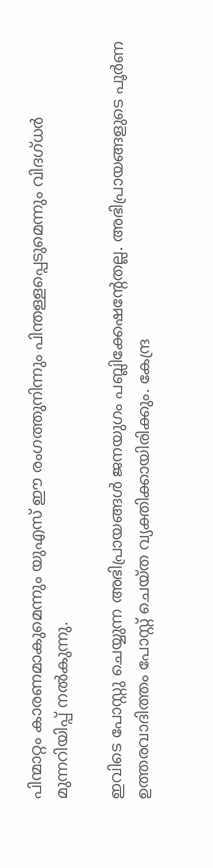പിന്മാറ്റം കാരണമാകുമെന്നും യുഎസ് ഈ രംഗത്തുനിന്നും പിന്തള്ളപ്പെടുമെന്നും വിദഗ്ധർ മുന്നറിയിപ്പ് നൽകുന്നു.

ഇവിടെ പോസ്റ്റു ചെയ്യുന്ന അഭിപ്രായങ്ങള്‍ ജനയുഗം പബ്ലിക്കേഷന്റേതല്ല. അഭിപ്രായങ്ങളുടെ പൂര്‍ണ ഉത്തരവാദിത്തം പോസ്റ്റ് ചെയ്ത വ്യക്തിക്കായിരിക്കും. കേന്ദ്ര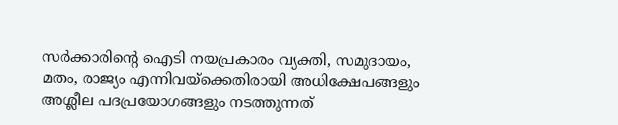സര്‍ക്കാരിന്റെ ഐടി നയപ്രകാരം വ്യക്തി, സമുദായം, മതം, രാജ്യം എന്നിവയ്‌ക്കെതിരായി അധിക്ഷേപങ്ങളും അശ്ലീല പദപ്രയോഗങ്ങളും നടത്തുന്നത്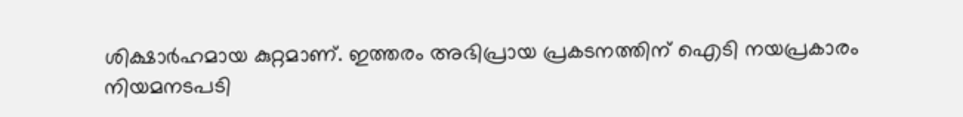ശിക്ഷാര്‍ഹമായ കുറ്റമാണ്. ഇത്തരം അഭിപ്രായ പ്രകടനത്തിന് ഐടി നയപ്രകാരം നിയമനടപടി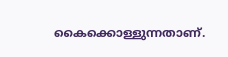കൈക്കൊള്ളുന്നതാണ്.